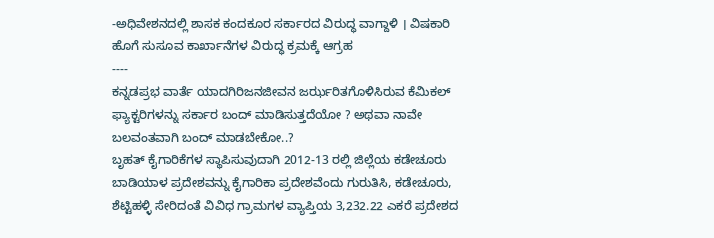-ಅಧಿವೇಶನದಲ್ಲಿ ಶಾಸಕ ಕಂದಕೂರ ಸರ್ಕಾರದ ವಿರುದ್ಧ ವಾಗ್ದಾಳಿ । ವಿಷಕಾರಿ ಹೊಗೆ ಸುಸೂವ ಕಾರ್ಖಾನೆಗಳ ವಿರುದ್ಧ ಕ್ರಮಕ್ಕೆ ಆಗ್ರಹ
----
ಕನ್ನಡಪ್ರಭ ವಾರ್ತೆ ಯಾದಗಿರಿಜನಜೀವನ ಜರ್ಝರಿತಗೊಳಿಸಿರುವ ಕೆಮಿಕಲ್ ಫ್ಯಾಕ್ಟರಿಗಳನ್ನು ಸರ್ಕಾರ ಬಂದ್ ಮಾಡಿಸುತ್ತದೆಯೋ ? ಅಥವಾ ನಾವೇ ಬಲವಂತವಾಗಿ ಬಂದ್ ಮಾಡಬೇಕೋ..?
ಬೃಹತ್ ಕೈಗಾರಿಕೆಗಳ ಸ್ಥಾಪಿಸುವುದಾಗಿ 2012-13 ರಲ್ಲಿ ಜಿಲ್ಲೆಯ ಕಡೇಚೂರು ಬಾಡಿಯಾಳ ಪ್ರದೇಶವನ್ನು ಕೈಗಾರಿಕಾ ಪ್ರದೇಶವೆಂದು ಗುರುತಿಸಿ, ಕಡೇಚೂರು, ಶೆಟ್ಟಿಹಳ್ಳಿ ಸೇರಿದಂತೆ ವಿವಿಧ ಗ್ರಾಮಗಳ ವ್ಯಾಪ್ತಿಯ 3,232.22 ಎಕರೆ ಪ್ರದೇಶದ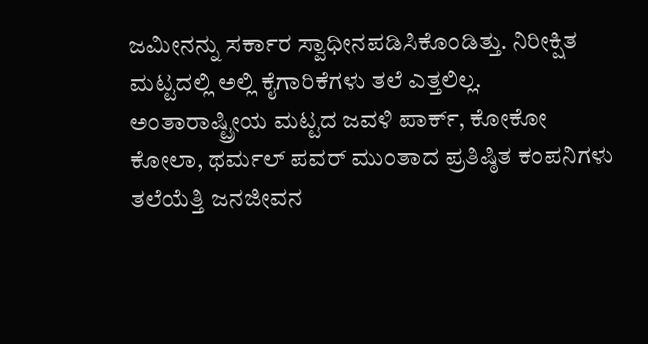ಜಮೀನನ್ನು ಸರ್ಕಾರ ಸ್ವಾಧೀನಪಡಿಸಿಕೊಂಡಿತ್ತು. ನಿರೀಕ್ಷಿತ ಮಟ್ಟದಲ್ಲಿ ಅಲ್ಲಿ ಕೈಗಾರಿಕೆಗಳು ತಲೆ ಎತ್ತಲಿಲ್ಲ. ಅಂತಾರಾಷ್ಟ್ರೀಯ ಮಟ್ಟದ ಜವಳಿ ಪಾರ್ಕ್, ಕೋಕೋ ಕೋಲಾ, ಥರ್ಮಲ್ ಪವರ್ ಮುಂತಾದ ಪ್ರತಿಷ್ಠಿತ ಕಂಪನಿಗಳು ತಲೆಯೆತ್ತಿ ಜನಜೀವನ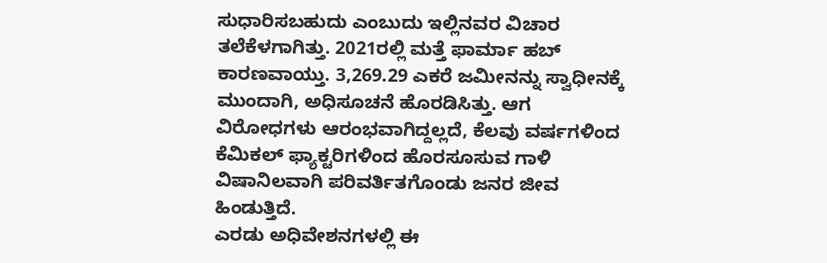ಸುಧಾರಿಸಬಹುದು ಎಂಬುದು ಇಲ್ಲಿನವರ ವಿಚಾರ ತಲೆಕೆಳಗಾಗಿತ್ತು. 2021ರಲ್ಲಿ ಮತ್ತೆ ಫಾರ್ಮಾ ಹಬ್ ಕಾರಣವಾಯ್ತು. 3,269.29 ಎಕರೆ ಜಮೀನನ್ನು ಸ್ವಾಧೀನಕ್ಕೆ ಮುಂದಾಗಿ, ಅಧಿಸೂಚನೆ ಹೊರಡಿಸಿತ್ತು. ಆಗ ವಿರೋಧಗಳು ಆರಂಭವಾಗಿದ್ದಲ್ಲದೆ, ಕೆಲವು ವರ್ಷಗಳಿಂದ ಕೆಮಿಕಲ್ ಫ್ಯಾಕ್ಟರಿಗಳಿಂದ ಹೊರಸೂಸುವ ಗಾಳಿ ವಿಷಾನಿಲವಾಗಿ ಪರಿವರ್ತಿತಗೊಂಡು ಜನರ ಜೀವ ಹಿಂಡುತ್ತಿದೆ.
ಎರಡು ಅಧಿವೇಶನಗಳಲ್ಲಿ ಈ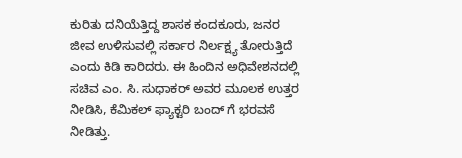ಕುರಿತು ದನಿಯೆತ್ತಿದ್ದ ಶಾಸಕ ಕಂದಕೂರು, ಜನರ ಜೀವ ಉಳಿಸುವಲ್ಲಿ ಸರ್ಕಾರ ನಿರ್ಲಕ್ಷ್ಯ ತೋರುತ್ತಿದೆ ಎಂದು ಕಿಡಿ ಕಾರಿದರು. ಈ ಹಿಂದಿನ ಅಧಿವೇಶನದಲ್ಲಿ ಸಚಿವ ಎಂ. ಸಿ. ಸುಧಾಕರ್ ಅವರ ಮೂಲಕ ಉತ್ತರ ನೀಡಿಸಿ, ಕೆಮಿಕಲ್ ಫ್ಯಾಕ್ಟರಿ ಬಂದ್ ಗೆ ಭರವಸೆ ನೀಡಿತ್ತು.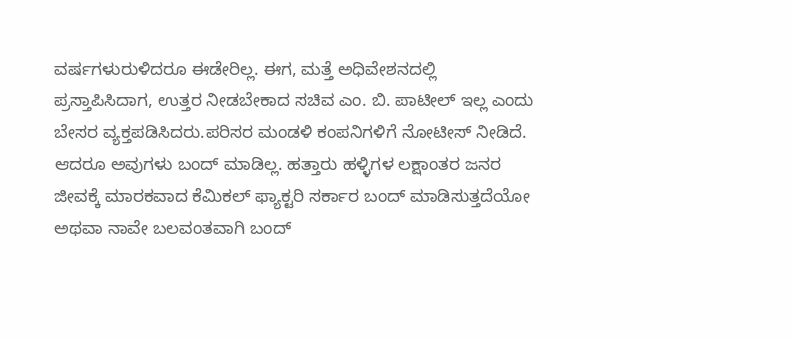ವರ್ಷಗಳುರುಳಿದರೂ ಈಡೇರಿಲ್ಲ. ಈಗ, ಮತ್ತೆ ಅಧಿವೇಶನದಲ್ಲಿ ಪ್ರಸ್ತಾಪಿಸಿದಾಗ, ಉತ್ತರ ನೀಡಬೇಕಾದ ಸಚಿವ ಎಂ. ಬಿ. ಪಾಟೀಲ್ ಇಲ್ಲ ಎಂದು ಬೇಸರ ವ್ಯಕ್ತಪಡಿಸಿದರು.ಪರಿಸರ ಮಂಡಳಿ ಕಂಪನಿಗಳಿಗೆ ನೋಟೀಸ್ ನೀಡಿದೆ. ಆದರೂ ಅವುಗಳು ಬಂದ್ ಮಾಡಿಲ್ಲ. ಹತ್ತಾರು ಹಳ್ಳಿಗಳ ಲಕ್ಷಾಂತರ ಜನರ ಜೀವಕ್ಕೆ ಮಾರಕವಾದ ಕೆಮಿಕಲ್ ಫ್ಯಾಕ್ಟರಿ ಸರ್ಕಾರ ಬಂದ್ ಮಾಡಿಸುತ್ತದೆಯೋ ಅಥವಾ ನಾವೇ ಬಲವಂತವಾಗಿ ಬಂದ್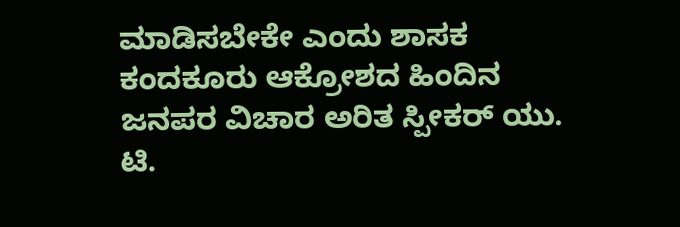ಮಾಡಿಸಬೇಕೇ ಎಂದು ಶಾಸಕ ಕಂದಕೂರು ಆಕ್ರೋಶದ ಹಿಂದಿನ ಜನಪರ ವಿಚಾರ ಅರಿತ ಸ್ಪೀಕರ್ ಯು. ಟಿ.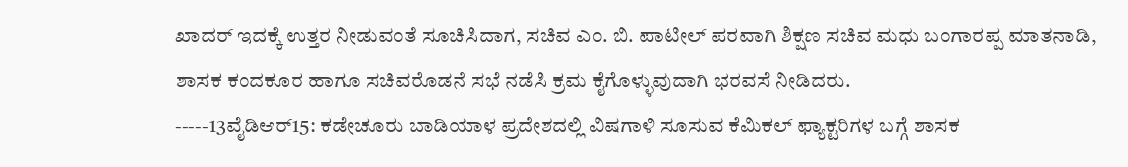ಖಾದರ್ ಇದಕ್ಕೆ ಉತ್ತರ ನೀಡುವಂತೆ ಸೂಚಿಸಿದಾಗ, ಸಚಿವ ಎಂ. ಬಿ. ಪಾಟೀಲ್ ಪರವಾಗಿ ಶಿಕ್ಷಣ ಸಚಿವ ಮಧು ಬಂಗಾರಪ್ಪ ಮಾತನಾಡಿ, ಶಾಸಕ ಕಂದಕೂರ ಹಾಗೂ ಸಚಿವರೊಡನೆ ಸಭೆ ನಡೆಸಿ ಕ್ರಮ ಕೈಗೊಳ್ಳುವುದಾಗಿ ಭರವಸೆ ನೀಡಿದರು.
-----13ವೈಡಿಆರ್15: ಕಡೇಚೂರು ಬಾಡಿಯಾಳ ಪ್ರದೇಶದಲ್ಲಿ ವಿಷಗಾಳಿ ಸೂಸುವ ಕೆಮಿಕಲ್ ಫ್ಯಾಕ್ಟರಿಗಳ ಬಗ್ಗೆ ಶಾಸಕ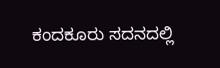ಕಂದಕೂರು ಸದನದಲ್ಲಿ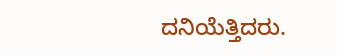ದನಿಯೆತ್ತಿದರು.